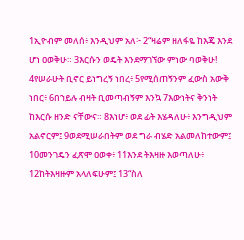1ኢዮብም መለሰ፥ እንዲህም አለ፦ 2“ዛሬም ዘለፋዬ ከእጄ እንደ ሆነ ዐወቅሁ። 3እርሱን ወዴት እንደማገኘው ምነው ባወቅሁ! 4የሠራሁት ቢኖር ይነግረኝ ነበረ፥ 5የሚሰጠኝንም ፈውስ አውቅ ነበር፥ 6በኀይሉ ብዛት ቢመጣብኝም እንኳ 7እውነትና ቅንነት ከእርሱ ዘንድ ናቸውና። 8እነሆ፥ ወደ ፊት እሄዳለሁ፥ እንግዲህም አልኖርም፤ 9ወደሚሠራበትም ወደ ግራ ብሄድ አልመለከተውም፤ 10መንገዴን ፈጽሞ ዐወቀ፥ 11እንደ ትእዛዙ እወጣለሁ፥ 12ከትእዛዙም አላለፍሁም፤ 13“ስለ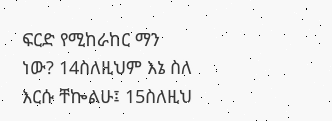ፍርድ የሚከራከር ማን ነው? 14ስለዚህም እኔ ስለ እርሱ ቸኰልሁ፤ 15ስለዚህ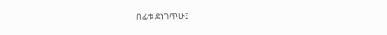በፊቱ ደነገጥሁ፤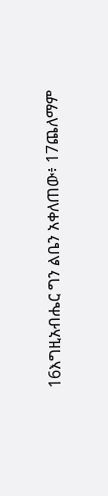16እግዚአብሔር ግን ልቤን አቀለጠው፥ 17ጨለማም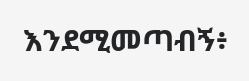እንደሚመጣብኝ፥